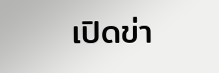เปิดข่า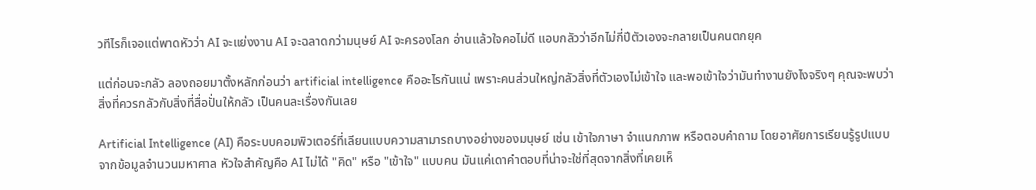วทีไรก็เจอแต่พาดหัวว่า AI จะแย่งงาน AI จะฉลาดกว่ามนุษย์ AI จะครองโลก อ่านแล้วใจคอไม่ดี แอบกลัวว่าอีกไม่กี่ปีตัวเองจะกลายเป็นคนตกยุค

แต่ก่อนจะกลัว ลองถอยมาตั้งหลักก่อนว่า artificial intelligence คืออะไรกันแน่ เพราะคนส่วนใหญ่กลัวสิ่งที่ตัวเองไม่เข้าใจ และพอเข้าใจว่ามันทำงานยังไงจริงๆ คุณจะพบว่าสิ่งที่ควรกลัวกับสิ่งที่สื่อปั่นให้กลัว เป็นคนละเรื่องกันเลย

Artificial Intelligence (AI) คือระบบคอมพิวเตอร์ที่เลียนแบบความสามารถบางอย่างของมนุษย์ เช่น เข้าใจภาษา จำแนกภาพ หรือตอบคำถาม โดยอาศัยการเรียนรู้รูปแบบจากข้อมูลจำนวนมหาศาล หัวใจสำคัญคือ AI ไม่ได้ "คิด" หรือ "เข้าใจ" แบบคน มันแค่เดาคำตอบที่น่าจะใช่ที่สุดจากสิ่งที่เคยเห็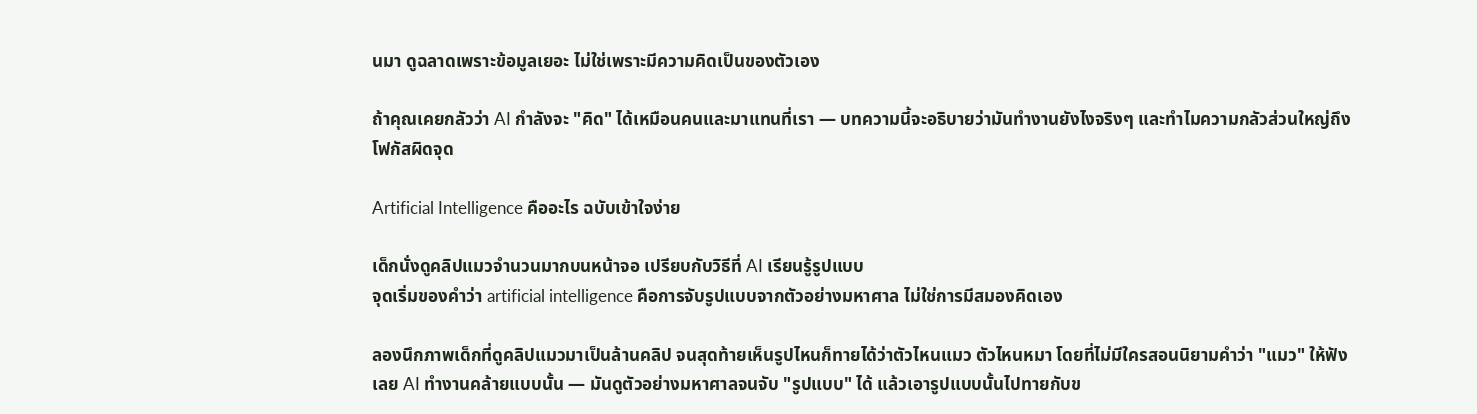นมา ดูฉลาดเพราะข้อมูลเยอะ ไม่ใช่เพราะมีความคิดเป็นของตัวเอง

ถ้าคุณเคยกลัวว่า AI กำลังจะ "คิด" ได้เหมือนคนและมาแทนที่เรา — บทความนี้จะอธิบายว่ามันทำงานยังไงจริงๆ และทำไมความกลัวส่วนใหญ่ถึงโฟกัสผิดจุด

Artificial Intelligence คืออะไร ฉบับเข้าใจง่าย

เด็กนั่งดูคลิปแมวจำนวนมากบนหน้าจอ เปรียบกับวิธีที่ AI เรียนรู้รูปแบบ
จุดเริ่มของคำว่า artificial intelligence คือการจับรูปแบบจากตัวอย่างมหาศาล ไม่ใช่การมีสมองคิดเอง

ลองนึกภาพเด็กที่ดูคลิปแมวมาเป็นล้านคลิป จนสุดท้ายเห็นรูปไหนก็ทายได้ว่าตัวไหนแมว ตัวไหนหมา โดยที่ไม่มีใครสอนนิยามคำว่า "แมว" ให้ฟังเลย AI ทำงานคล้ายแบบนั้น — มันดูตัวอย่างมหาศาลจนจับ "รูปแบบ" ได้ แล้วเอารูปแบบนั้นไปทายกับข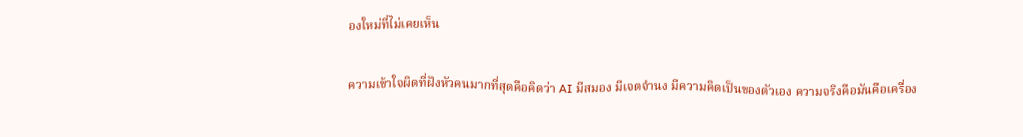องใหม่ที่ไม่เคยเห็น

ความเข้าใจผิดที่ฝังหัวคนมากที่สุดคือคิดว่า AI มีสมอง มีเจตจำนง มีความคิดเป็นของตัวเอง ความจริงคือมันคือเครื่อง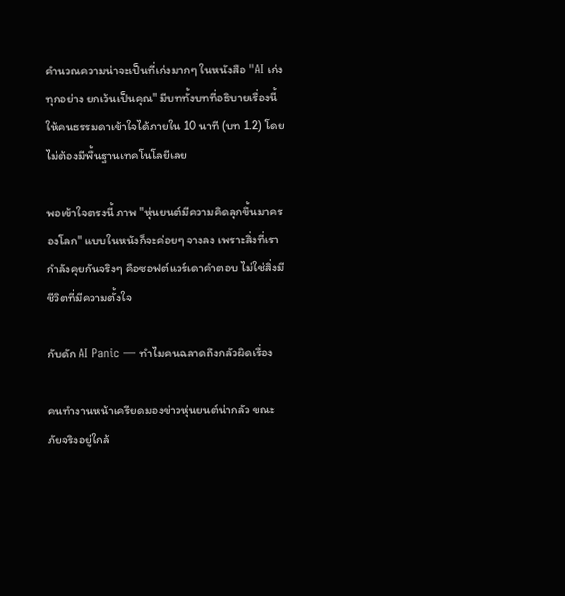คำนวณความน่าจะเป็นที่เก่งมากๆ ในหนังสือ "AI เก่งทุกอย่าง ยกเว้นเป็นคุณ" มีบททั้งบทที่อธิบายเรื่องนี้ให้คนธรรมดาเข้าใจได้ภายใน 10 นาที (บท 1.2) โดยไม่ต้องมีพื้นฐานเทคโนโลยีเลย

พอเข้าใจตรงนี้ ภาพ "หุ่นยนต์มีความคิดลุกขึ้นมาครองโลก" แบบในหนังก็จะค่อยๆ จางลง เพราะสิ่งที่เรากำลังคุยกันจริงๆ คือซอฟต์แวร์เดาคำตอบ ไม่ใช่สิ่งมีชีวิตที่มีความตั้งใจ

กับดัก AI Panic — ทำไมคนฉลาดถึงกลัวผิดเรื่อง

คนทำงานหน้าเครียดมองข่าวหุ่นยนต์น่ากลัว ขณะภัยจริงอยู่ใกล้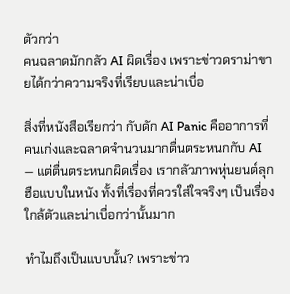ตัวกว่า
คนฉลาดมักกลัว AI ผิดเรื่อง เพราะข่าวดราม่าขายได้กว่าความจริงที่เรียบและน่าเบื่อ

สิ่งที่หนังสือเรียกว่า กับดัก AI Panic คืออาการที่คนเก่งและฉลาดจำนวนมากตื่นตระหนกกับ AI — แต่ตื่นตระหนกผิดเรื่อง เรากลัวภาพหุ่นยนต์ลุกฮือแบบในหนัง ทั้งที่เรื่องที่ควรใส่ใจจริงๆ เป็นเรื่องใกล้ตัวและน่าเบื่อกว่านั้นมาก

ทำไมถึงเป็นแบบนั้น? เพราะข่าว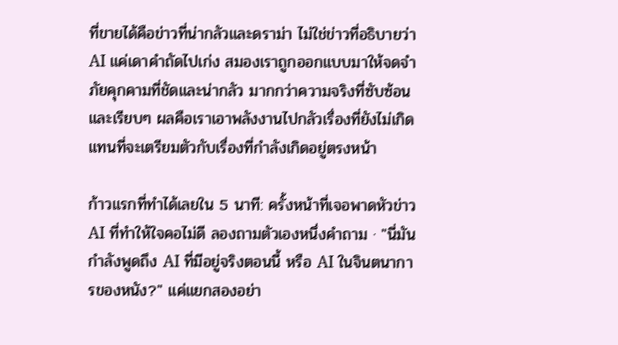ที่ขายได้คือข่าวที่น่ากลัวและดราม่า ไม่ใช่ข่าวที่อธิบายว่า AI แค่เดาคำถัดไปเก่ง สมองเราถูกออกแบบมาให้จดจำภัยคุกคามที่ชัดและน่ากลัว มากกว่าความจริงที่ซับซ้อนและเรียบๆ ผลคือเราเอาพลังงานไปกลัวเรื่องที่ยังไม่เกิด แทนที่จะเตรียมตัวกับเรื่องที่กำลังเกิดอยู่ตรงหน้า

ก้าวแรกที่ทำได้เลยใน 5 นาที: ครั้งหน้าที่เจอพาดหัวข่าว AI ที่ทำให้ใจคอไม่ดี ลองถามตัวเองหนึ่งคำถาม · "นี่มันกำลังพูดถึง AI ที่มีอยู่จริงตอนนี้ หรือ AI ในจินตนาการของหนัง?" แค่แยกสองอย่า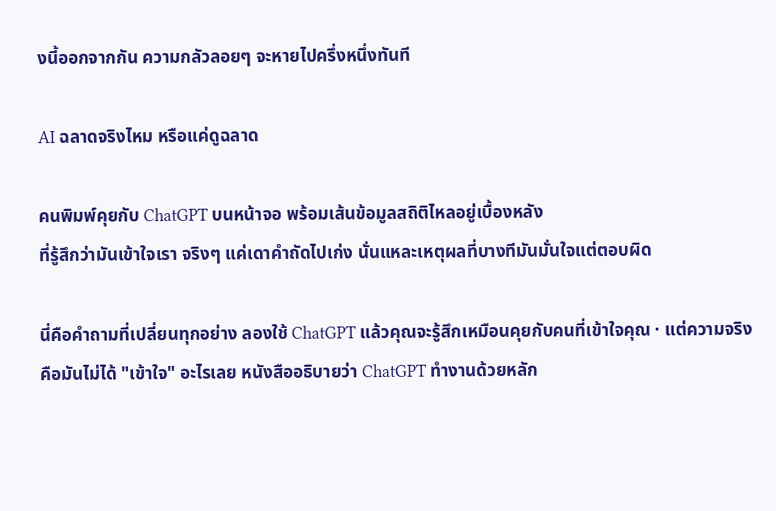งนี้ออกจากกัน ความกลัวลอยๆ จะหายไปครึ่งหนึ่งทันที

AI ฉลาดจริงไหม หรือแค่ดูฉลาด

คนพิมพ์คุยกับ ChatGPT บนหน้าจอ พร้อมเส้นข้อมูลสถิติไหลอยู่เบื้องหลัง
ที่รู้สึกว่ามันเข้าใจเรา จริงๆ แค่เดาคำถัดไปเก่ง นั่นแหละเหตุผลที่บางทีมันมั่นใจแต่ตอบผิด

นี่คือคำถามที่เปลี่ยนทุกอย่าง ลองใช้ ChatGPT แล้วคุณจะรู้สึกเหมือนคุยกับคนที่เข้าใจคุณ · แต่ความจริงคือมันไม่ได้ "เข้าใจ" อะไรเลย หนังสืออธิบายว่า ChatGPT ทำงานด้วยหลัก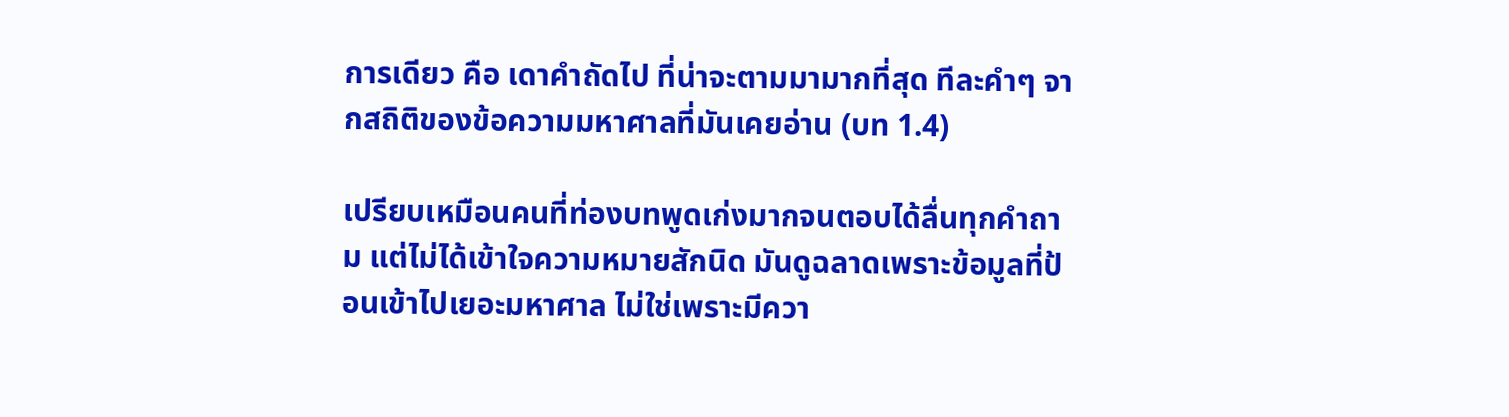การเดียว คือ เดาคำถัดไป ที่น่าจะตามมามากที่สุด ทีละคำๆ จากสถิติของข้อความมหาศาลที่มันเคยอ่าน (บท 1.4)

เปรียบเหมือนคนที่ท่องบทพูดเก่งมากจนตอบได้ลื่นทุกคำถาม แต่ไม่ได้เข้าใจความหมายสักนิด มันดูฉลาดเพราะข้อมูลที่ป้อนเข้าไปเยอะมหาศาล ไม่ใช่เพราะมีควา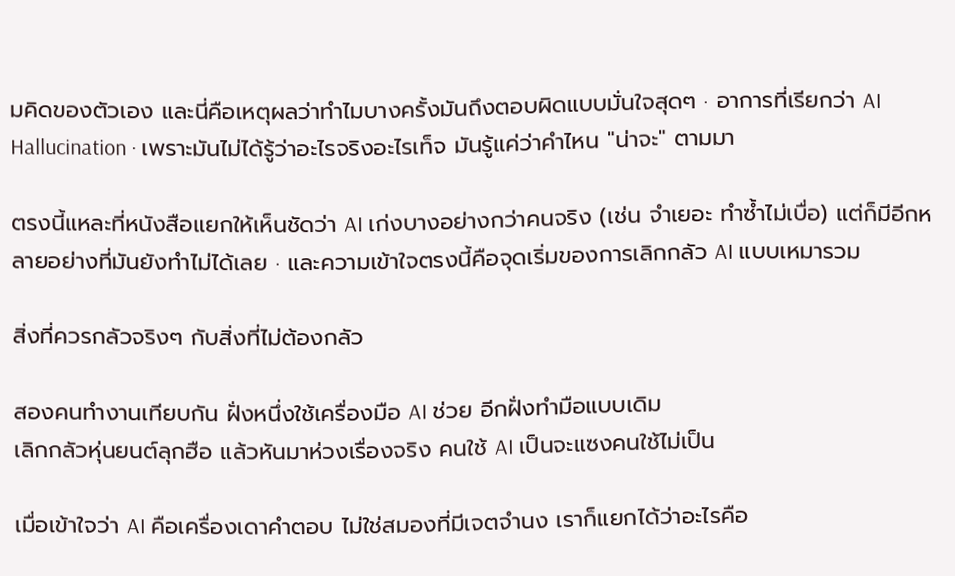มคิดของตัวเอง และนี่คือเหตุผลว่าทำไมบางครั้งมันถึงตอบผิดแบบมั่นใจสุดๆ · อาการที่เรียกว่า AI Hallucination · เพราะมันไม่ได้รู้ว่าอะไรจริงอะไรเท็จ มันรู้แค่ว่าคำไหน "น่าจะ" ตามมา

ตรงนี้แหละที่หนังสือแยกให้เห็นชัดว่า AI เก่งบางอย่างกว่าคนจริง (เช่น จำเยอะ ทำซ้ำไม่เบื่อ) แต่ก็มีอีกหลายอย่างที่มันยังทำไม่ได้เลย · และความเข้าใจตรงนี้คือจุดเริ่มของการเลิกกลัว AI แบบเหมารวม

สิ่งที่ควรกลัวจริงๆ กับสิ่งที่ไม่ต้องกลัว

สองคนทำงานเทียบกัน ฝั่งหนึ่งใช้เครื่องมือ AI ช่วย อีกฝั่งทำมือแบบเดิม
เลิกกลัวหุ่นยนต์ลุกฮือ แล้วหันมาห่วงเรื่องจริง คนใช้ AI เป็นจะแซงคนใช้ไม่เป็น

เมื่อเข้าใจว่า AI คือเครื่องเดาคำตอบ ไม่ใช่สมองที่มีเจตจำนง เราก็แยกได้ว่าอะไรคือ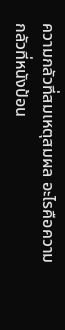ความกลัวที่สมเหตุสมผล อะไรคือความกลัวที่หนังป้อน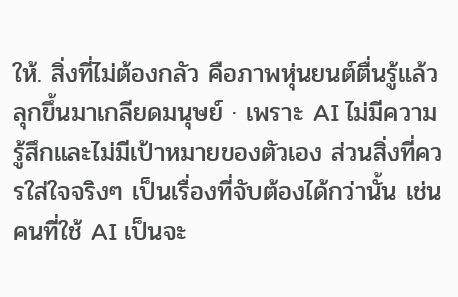ให้. สิ่งที่ไม่ต้องกลัว คือภาพหุ่นยนต์ตื่นรู้แล้วลุกขึ้นมาเกลียดมนุษย์ · เพราะ AI ไม่มีความรู้สึกและไม่มีเป้าหมายของตัวเอง ส่วนสิ่งที่ควรใส่ใจจริงๆ เป็นเรื่องที่จับต้องได้กว่านั้น เช่น คนที่ใช้ AI เป็นจะ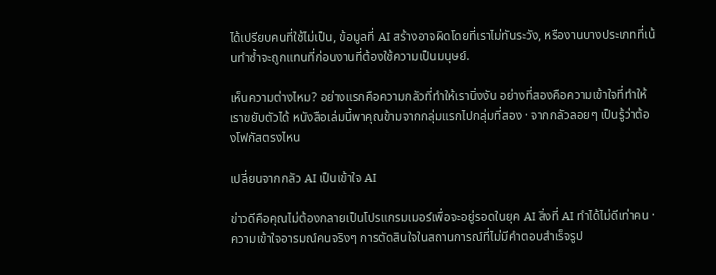ได้เปรียบคนที่ใช้ไม่เป็น, ข้อมูลที่ AI สร้างอาจผิดโดยที่เราไม่ทันระวัง, หรืองานบางประเภทที่เน้นทำซ้ำจะถูกแทนที่ก่อนงานที่ต้องใช้ความเป็นมนุษย์.

เห็นความต่างไหม? อย่างแรกคือความกลัวที่ทำให้เรานิ่งงัน อย่างที่สองคือความเข้าใจที่ทำให้เราขยับตัวได้ หนังสือเล่มนี้พาคุณข้ามจากกลุ่มแรกไปกลุ่มที่สอง · จากกลัวลอยๆ เป็นรู้ว่าต้องโฟกัสตรงไหน

เปลี่ยนจากกลัว AI เป็นเข้าใจ AI

ข่าวดีคือคุณไม่ต้องกลายเป็นโปรแกรมเมอร์เพื่อจะอยู่รอดในยุค AI สิ่งที่ AI ทำได้ไม่ดีเท่าคน · ความเข้าใจอารมณ์คนจริงๆ การตัดสินใจในสถานการณ์ที่ไม่มีคำตอบสำเร็จรูป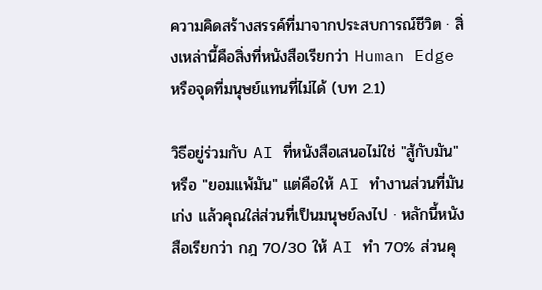ความคิดสร้างสรรค์ที่มาจากประสบการณ์ชีวิต · สิ่งเหล่านี้คือสิ่งที่หนังสือเรียกว่า Human Edge หรือจุดที่มนุษย์แทนที่ไม่ได้ (บท 2.1)

วิธีอยู่ร่วมกับ AI ที่หนังสือเสนอไม่ใช่ "สู้กับมัน" หรือ "ยอมแพ้มัน" แต่คือให้ AI ทำงานส่วนที่มันเก่ง แล้วคุณใส่ส่วนที่เป็นมนุษย์ลงไป · หลักนี้หนังสือเรียกว่า กฎ 70/30 ให้ AI ทำ 70% ส่วนคุ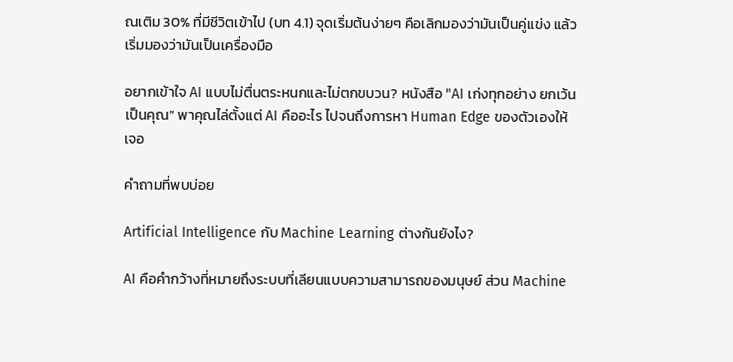ณเติม 30% ที่มีชีวิตเข้าไป (บท 4.1) จุดเริ่มต้นง่ายๆ คือเลิกมองว่ามันเป็นคู่แข่ง แล้วเริ่มมองว่ามันเป็นเครื่องมือ

อยากเข้าใจ AI แบบไม่ตื่นตระหนกและไม่ตกขบวน? หนังสือ "AI เก่งทุกอย่าง ยกเว้นเป็นคุณ" พาคุณไล่ตั้งแต่ AI คืออะไร ไปจนถึงการหา Human Edge ของตัวเองให้เจอ

คำถามที่พบบ่อย

Artificial Intelligence กับ Machine Learning ต่างกันยังไง?

AI คือคำกว้างที่หมายถึงระบบที่เลียนแบบความสามารถของมนุษย์ ส่วน Machine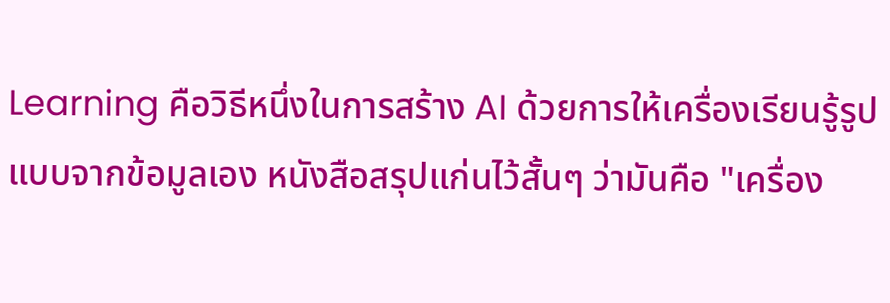Learning คือวิธีหนึ่งในการสร้าง AI ด้วยการให้เครื่องเรียนรู้รูปแบบจากข้อมูลเอง หนังสือสรุปแก่นไว้สั้นๆ ว่ามันคือ "เครื่อง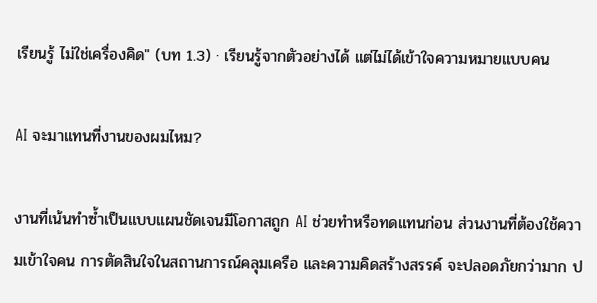เรียนรู้ ไม่ใช่เครื่องคิด" (บท 1.3) · เรียนรู้จากตัวอย่างได้ แต่ไม่ได้เข้าใจความหมายแบบคน

AI จะมาแทนที่งานของผมไหม?

งานที่เน้นทำซ้ำเป็นแบบแผนชัดเจนมีโอกาสถูก AI ช่วยทำหรือทดแทนก่อน ส่วนงานที่ต้องใช้ความเข้าใจคน การตัดสินใจในสถานการณ์คลุมเครือ และความคิดสร้างสรรค์ จะปลอดภัยกว่ามาก ป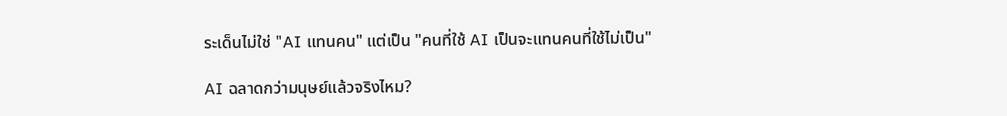ระเด็นไม่ใช่ "AI แทนคน" แต่เป็น "คนที่ใช้ AI เป็นจะแทนคนที่ใช้ไม่เป็น"

AI ฉลาดกว่ามนุษย์แล้วจริงไหม?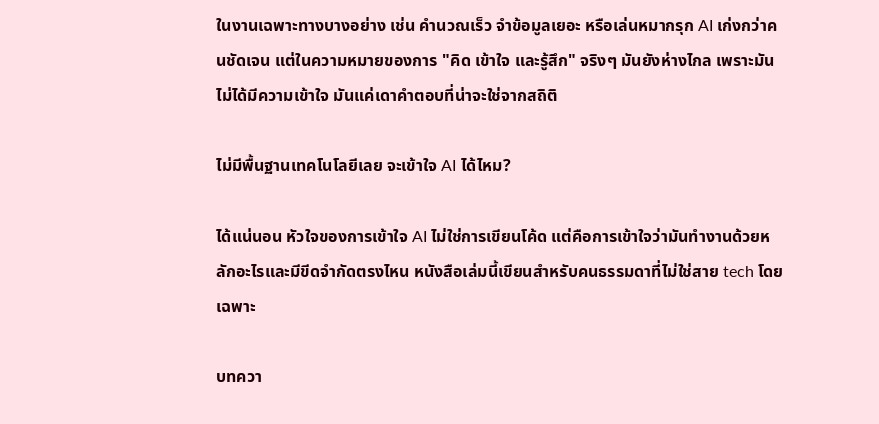ในงานเฉพาะทางบางอย่าง เช่น คำนวณเร็ว จำข้อมูลเยอะ หรือเล่นหมากรุก AI เก่งกว่าคนชัดเจน แต่ในความหมายของการ "คิด เข้าใจ และรู้สึก" จริงๆ มันยังห่างไกล เพราะมันไม่ได้มีความเข้าใจ มันแค่เดาคำตอบที่น่าจะใช่จากสถิติ

ไม่มีพื้นฐานเทคโนโลยีเลย จะเข้าใจ AI ได้ไหม?

ได้แน่นอน หัวใจของการเข้าใจ AI ไม่ใช่การเขียนโค้ด แต่คือการเข้าใจว่ามันทำงานด้วยหลักอะไรและมีขีดจำกัดตรงไหน หนังสือเล่มนี้เขียนสำหรับคนธรรมดาที่ไม่ใช่สาย tech โดยเฉพาะ

บทควา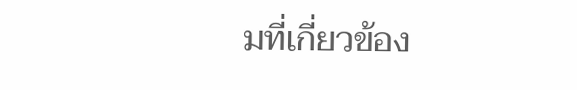มที่เกี่ยวข้อง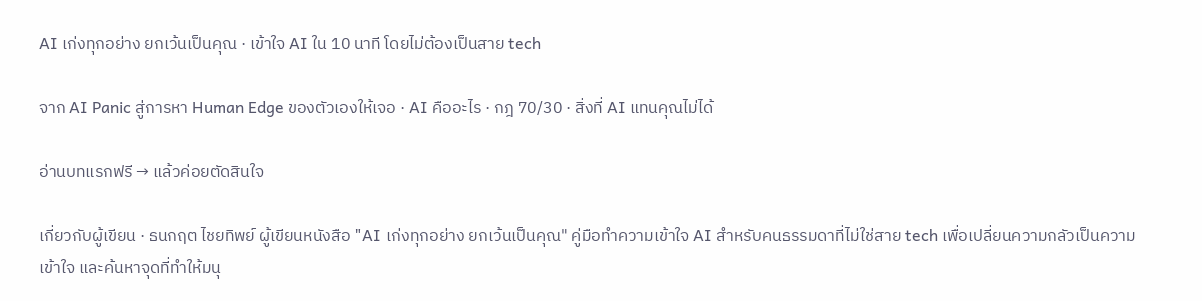AI เก่งทุกอย่าง ยกเว้นเป็นคุณ · เข้าใจ AI ใน 10 นาที โดยไม่ต้องเป็นสาย tech

จาก AI Panic สู่การหา Human Edge ของตัวเองให้เจอ · AI คืออะไร · กฎ 70/30 · สิ่งที่ AI แทนคุณไม่ได้

อ่านบทแรกฟรี → แล้วค่อยตัดสินใจ

เกี่ยวกับผู้เขียน · ธนกฤต ไชยทิพย์ ผู้เขียนหนังสือ "AI เก่งทุกอย่าง ยกเว้นเป็นคุณ" คู่มือทำความเข้าใจ AI สำหรับคนธรรมดาที่ไม่ใช่สาย tech เพื่อเปลี่ยนความกลัวเป็นความเข้าใจ และค้นหาจุดที่ทำให้มนุ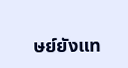ษย์ยังแท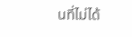นที่ไม่ได้